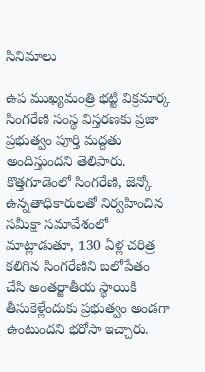సినిమాలు

ఉప ముఖ్యమంత్రి భట్టి విక్రమార్క సింగరేణి సంస్థ విస్తరణకు ప్రజా ప్రభుత్వం పూర్తి మద్దతు అందిస్తుందని తెలిపారు. కొత్తగూడెంలో సింగరేణి, జెన్కో ఉన్నతాధికారులతో నిర్వహించిన సమీక్షా సమావేశంలో మాట్లాడుతూ, 130 ఏళ్ల చరిత్ర కలిగిన సింగరేణిని బలోపేతం చేసి అంతర్జాతీయ స్థాయికి తీసుకెళ్లేందుకు ప్రభుత్వం అండగా ఉంటుందని భరోసా ఇచ్చారు.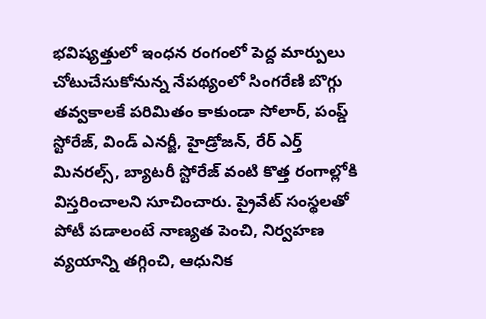భవిష్యత్తులో ఇంధన రంగంలో పెద్ద మార్పులు చోటుచేసుకోనున్న నేపథ్యంలో సింగరేణి బొగ్గు తవ్వకాలకే పరిమితం కాకుండా సోలార్, పంప్డ్ స్టోరేజ్, విండ్ ఎనర్జీ, హైడ్రోజన్, రేర్ ఎర్త్ మినరల్స్, బ్యాటరీ స్టోరేజ్ వంటి కొత్త రంగాల్లోకి విస్తరించాలని సూచించారు. ప్రైవేట్ సంస్థలతో పోటీ పడాలంటే నాణ్యత పెంచి, నిర్వహణ వ్యయాన్ని తగ్గించి, ఆధునిక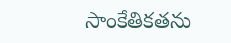సాంకేతికతను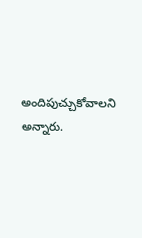అందిపుచ్చుకోవాలని అన్నారు.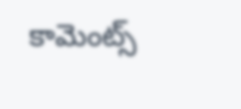కామెంట్స్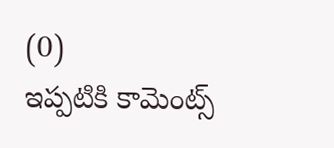(0)
ఇప్పటికి కామెంట్స్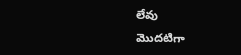లేవు
మొదటిగా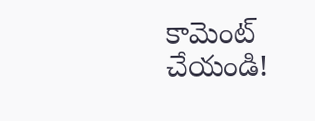కామెంట్ చేయండి!